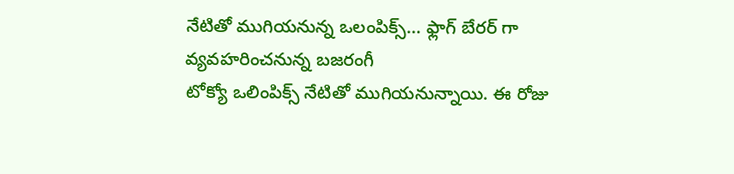నేటితో ముగియనున్న ఒలంపిక్స్… ఫ్లాగ్ బేరర్ గా వ్యవహరించనున్న బజరంగీ
టోక్యో ఒలింపిక్స్ నేటితో ముగియనున్నాయి. ఈ రోజు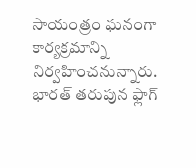సాయంత్రం ఘనంగా కార్యక్రమాన్ని నిర్వహించనున్నారు. భారత్ తరుపున ఫ్లాగ్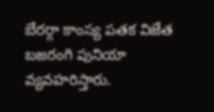బేరర్గా కాంస్య పతక విజేత బజరంగి పునియా వ్యవహరిస్తారు.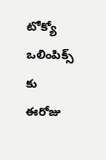టోక్యో ఒలింపిక్స్ కు ఈరోజు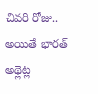చివరి రోజు.. అయితే భారత్ అథ్లెట్ల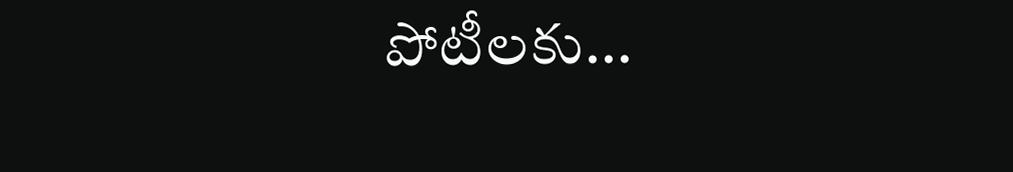పోటీలకు...